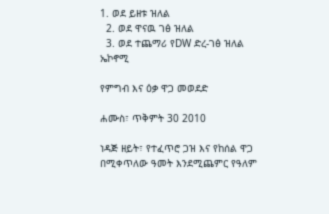1. ወደ ይዘቱ ዝለል
  2. ወደ ዋናዉ ገፅ ዝለል
  3. ወደ ተጨማሪ የDW ድረ-ገፅ ዝለል
ኤኮኖሚ

የምግብ እና ዕቃ ዋጋ መወደድ

ሐሙስ፣ ጥቅምት 30 2010

ነዳጅ ዘይት፣ የተፈጥሮ ጋዝ እና የከሰል ዋጋ በሚቀጥለው ዓመት እንደሚጨምር የዓለም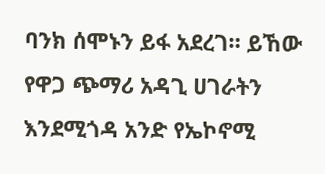ባንክ ሰሞኑን ይፋ አደረገ። ይኸው የዋጋ ጭማሪ አዳጊ ሀገራትን እንደሚጎዳ አንድ የኤኮኖሚ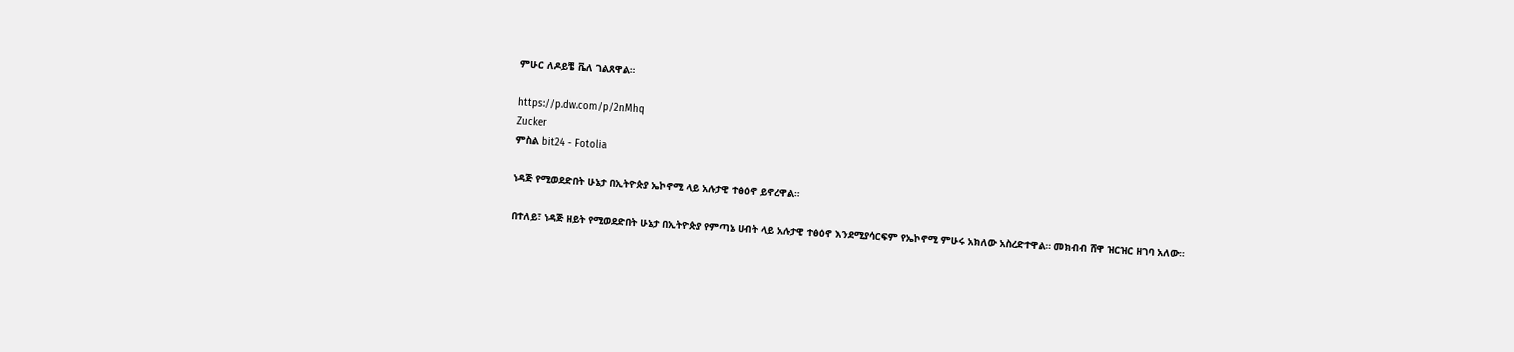ምሁር ለዶይቼ ቬለ ገልጸዋል።

https://p.dw.com/p/2nMhq
Zucker
ምስል bit24 - Fotolia

ነዳጅ የሚወደድበት ሁኔታ በኢትዮጵያ ኤኮኖሚ ላይ አሉታዊ ተፅዕኖ ይኖረዋል።

በተለይ፣ ነዳጅ ዘይት የሚወደድበት ሁኔታ በኢትዮጵያ የምጣኔ ሀብት ላይ አሉታዊ ተፅዕኖ እንደሚያሳርፍም የኤኮኖሚ ምሁሩ አክለው አስረድተዋል። መክብብ ሸዋ ዝርዝር ዘገባ አለው።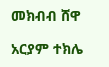መክብብ ሸዋ

አርያም ተክሌ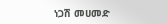ነጋሽ መሀመድ